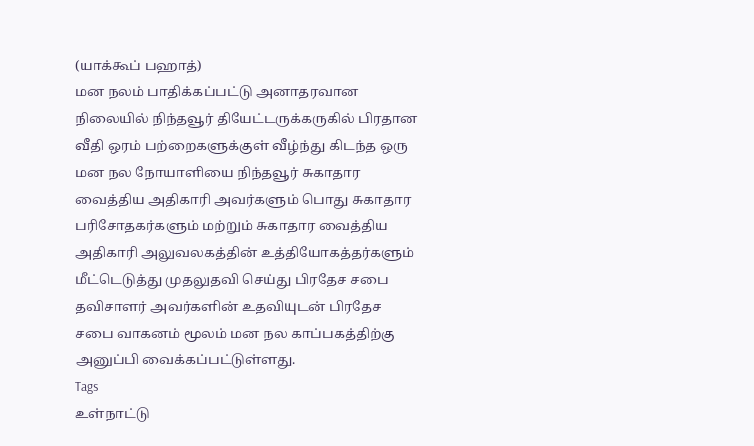(யாக்கூப் பஹாத்)
மன நலம் பாதிக்கப்பட்டு அனாதரவான நிலையில் நிந்தவூர் தியேட்டருக்கருகில் பிரதான வீதி ஒரம் பற்றைகளுக்குள் வீழ்ந்து கிடந்த ஒரு மன நல நோயாளியை நிந்தவூர் சுகாதார வைத்திய அதிகாரி அவர்களும் பொது சுகாதார பரிசோதகர்களும் மற்றும் சுகாதார வைத்திய அதிகாரி அலுவலகத்தின் உத்தியோகத்தர்களும் மீட்டெடுத்து முதலுதவி செய்து பிரதேச சபை தவிசாளர் அவர்களின் உதவியுடன் பிரதேச சபை வாகனம் மூலம் மன நல காப்பகத்திற்கு அனுப்பி வைக்கப்பட்டுள்ளது.
Tags
உள்நாட்டு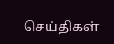செய்திகள்